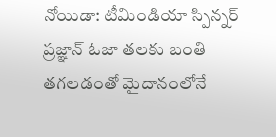నోయిడా: టీమిండియా స్పిన్నర్ ప్రజ్ఞాన్ ఓజా తలకు బంతి తగలడంతో మైదానంలోనే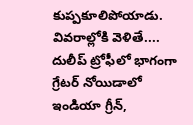కుప్పకూలిపోయాడు. వివరాల్లోకి వెళితే.... దులీప్ ట్రోఫీలో భాగంగా గ్రేటర్ నోయిడాలో ఇండియా గ్రీన్,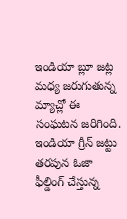ఇండియా బ్లూ జట్ల మధ్య జరుగుతున్న మ్యాచ్లో ఈ సంఘటన జరిగింది.
ఇండియా గ్రీన్ జట్టు తరపున ఓజా ఫీల్డింగ్ చేస్తున్న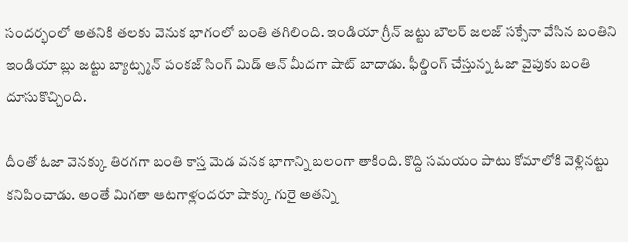సందర్భంలో అతనికి తలకు వెనుక భాగంలో బంతి తగిలింది. ఇండియా గ్రీన్ జట్టు బౌలర్ జలజ్ సక్సేనా వేసిన బంతిని ఇండియా బ్లు జట్టు బ్యాట్స్మన్ పంకజ్ సింగ్ మిడ్ ఆన్ మీదగా షాట్ బాదాడు. ఫీల్డింగ్ చేస్తున్న ఓజా వైపుకు బంతి దూసుకొచ్చింది.

దీంతో ఓజా వెనక్కు తిరగగా బంతి కాస్త మెడ వనక భాగాన్ని బలంగా తాకింది. కొద్ది సమయం పాటు కోమాలోకి వెళ్లినట్టు కనిపించాడు. అంతే మిగతా ఆటగాళ్లందరూ షాక్కు గురై అతన్ని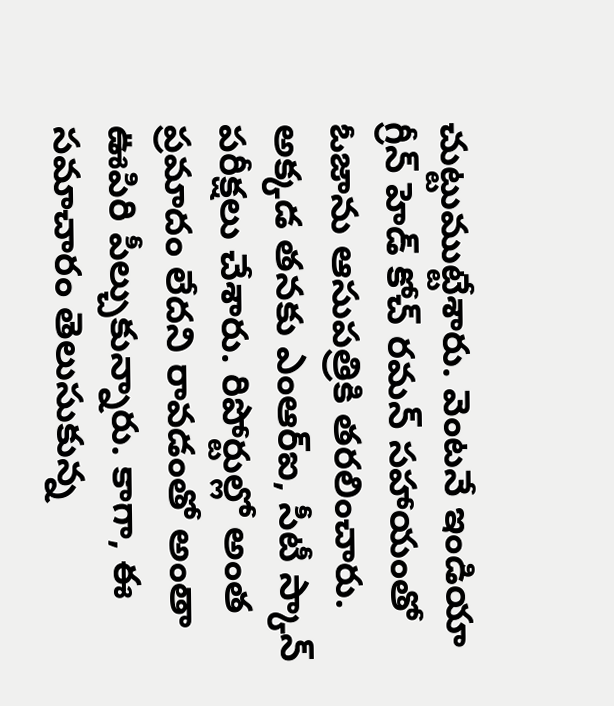చుట్టుముట్టేశారు. వెంటనే ఇండియా గ్రీన్ హెడ్ కోచ్ రమన్ సహాయంతో ఓజాను ఆసుపత్రికి తరలించారు.
అక్కడ తనకు ఎంఆర్ఐ, సీటీ స్కాన్ పరీక్షలు చేశారు. రిపోర్టుల్లో అంత ప్రమాదం లేదని రావడంతో అంతా ఊపిరి పీల్చుకున్నారు. కాగా, ఈ సమాచారం తెలుసుకున్న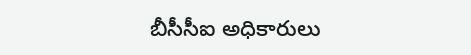బీసీసీఐ అధికారులు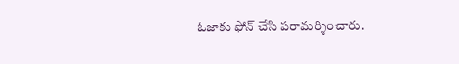ఓజాకు ఫోన్ చేసి పరామర్శించారు.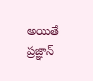అయితే ప్రజ్ఞాన్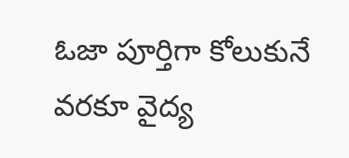ఓజా పూర్తిగా కోలుకునే వరకూ వైద్య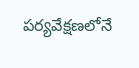పర్యవేక్షణలోనే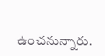ఉంచనున్నారు.